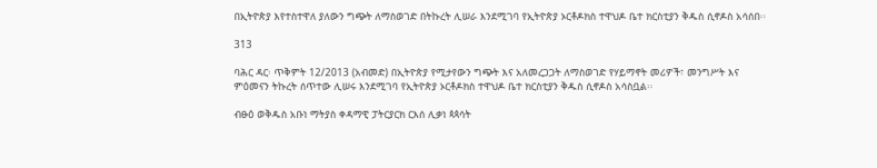በኢትዮጵያ እየተስተዋለ ያለውን ግጭት ለማስወገድ በትኩረት ሊሠራ እንደሚገባ የኢትዮጵያ ኦርቶዶክስ ተዋህዶ ቤተ ክርስቲያን ቅዱስ ሲኖዶስ አሳሰበ፡፡

313

ባሕር ዳር፡ ጥቅምት 12/2013 (አብመድ) በኢትዮጵያ የሚታየውን ግጭት እና አለመረጋጋት ለማስወገድ የሃይማኖት መሪዎች፣ መንግሥት እና ምዕመናን ትኩረት ሰጥተው ሊሠሩ እንደሚገባ የኢትዮጵያ ኦርቶዶክስ ተዋህዶ ቤተ ክርስቲያን ቅዱስ ሲኖዶስ አሳስቧል፡፡

ብፁዕ ወቅዱስ አቡነ ማትያስ ቀዳማዊ ፓትርያርክ ርእሰ ሊቃነ ጳጳሳት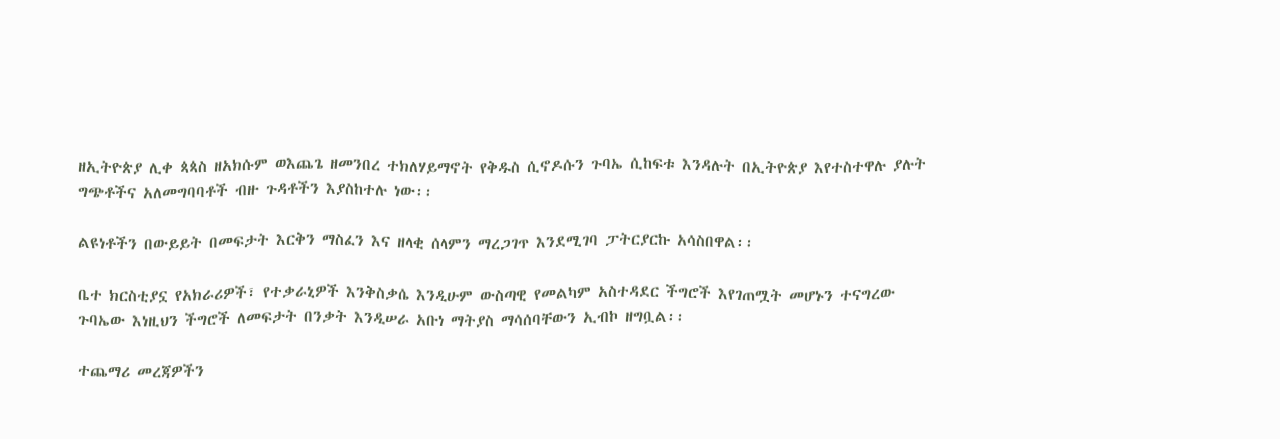ዘኢትዮጵያ ሊቀ ጳጳስ ዘአክሱም ወእጨጌ ዘመንበረ ተክለሃይማኖት የቅዱስ ሲኖዶሱን ጉባኤ ሲከፍቱ እንዳሉት በኢትዮጵያ እየተስተዋሉ ያሉት ግጭቶችና አለመግባባቶች ብዙ ጉዳቶችን እያስከተሉ ነው፡፡

ልዩነቶችን በውይይት በመፍታት እርቅን ማስፈን እና ዘላቂ ሰላምን ማረጋገጥ እንደሚገባ ፓትርያርኩ አሳስበዋል፡፡

ቤተ ክርስቲያኗ የአክራሪዎች፣ የተቃራኒዎች እንቅስቃሴ እንዲሁም ውስጣዊ የመልካም አስተዳደር ችግሮች እየገጠሟት መሆኑን ተናግረው ጉባኤው እነዚህን ችግሮች ለመፍታት በንቃት እንዲሠራ አቡነ ማትያስ ማሳሰባቸውን ኢብኮ ዘግቧል፡፡

ተጨማሪ መረጃዎችን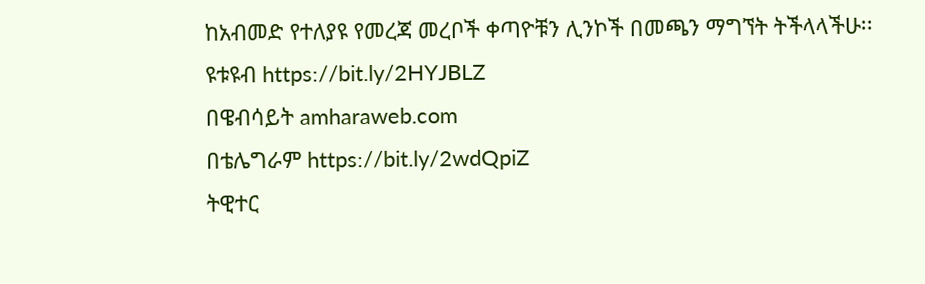ከአብመድ የተለያዩ የመረጃ መረቦች ቀጣዮቹን ሊንኮች በመጫን ማግኘት ትችላላችሁ፡፡
ዩቱዩብ https://bit.ly/2HYJBLZ
በዌብሳይት amharaweb.com
በቴሌግራም https://bit.ly/2wdQpiZ
ትዊተር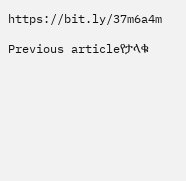https://bit.ly/37m6a4m

Previous articleየታላቁ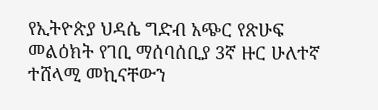የኢትዮጵያ ህዳሴ ግድብ አጭር የጽሁፍ መልዕክት የገቢ ማሰባሰቢያ 3ኛ ዙር ሁለተኛ ተሸላሚ መኪናቸውን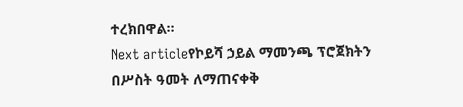ተረክበዋል፡፡
Next articleየኮይሻ ኃይል ማመንጫ ፕሮጀክትን በሥስት ዓመት ለማጠናቀቅ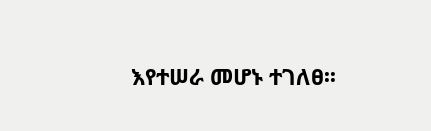እየተሠራ መሆኑ ተገለፀ፡፡